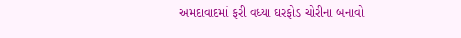અમદાવાદમાં ફરી વધ્યા ઘરફોડ ચોરીના બનાવો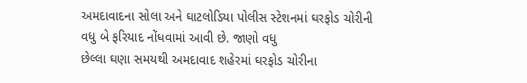અમદાવાદના સોલા અને ઘાટલોડિયા પોલીસ સ્ટેશનમાં ઘરફોડ ચોરીની વધુ બે ફરિયાદ નોંધવામાં આવી છે. જાણો વધુ
છેલ્લા ઘણા સમયથી અમદાવાદ શહેરમાં ઘરફોડ ચોરીના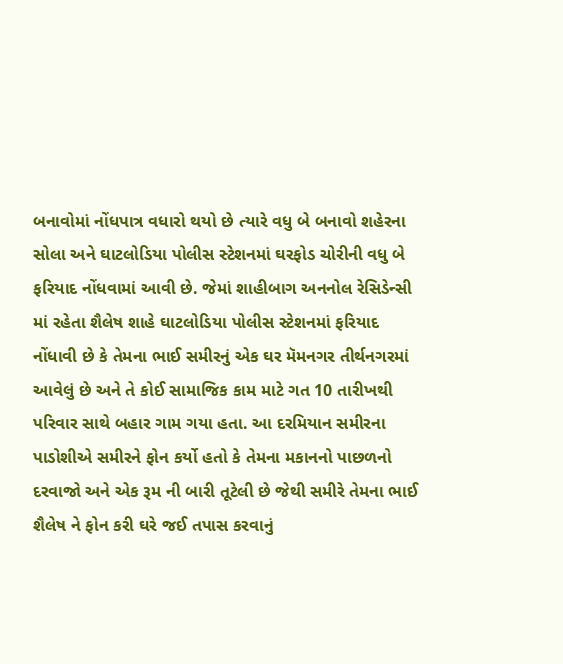બનાવોમાં નોંધપાત્ર વધારો થયો છે ત્યારે વધુ બે બનાવો શહેરના સોલા અને ઘાટલોડિયા પોલીસ સ્ટેશનમાં ઘરફોડ ચોરીની વધુ બે ફરિયાદ નોંધવામાં આવી છે. જેમાં શાહીબાગ અનનોલ રેસિડેન્સી માં રહેતા શૈલેષ શાહે ઘાટલોડિયા પોલીસ સ્ટેશનમાં ફરિયાદ નોંધાવી છે કે તેમના ભાઈ સમીરનું એક ઘર મૅમનગર તીર્થનગરમાં આવેલું છે અને તે કોઈ સામાજિક કામ માટે ગત 10 તારીખથી પરિવાર સાથે બહાર ગામ ગયા હતા. આ દરમિયાન સમીરના પાડોશીએ સમીરને ફોન કર્યો હતો કે તેમના મકાનનો પાછળનો દરવાજો અને એક રૂમ ની બારી તૂટેલી છે જેથી સમીરે તેમના ભાઈ શૈલેષ ને ફોન કરી ઘરે જઈ તપાસ કરવાનું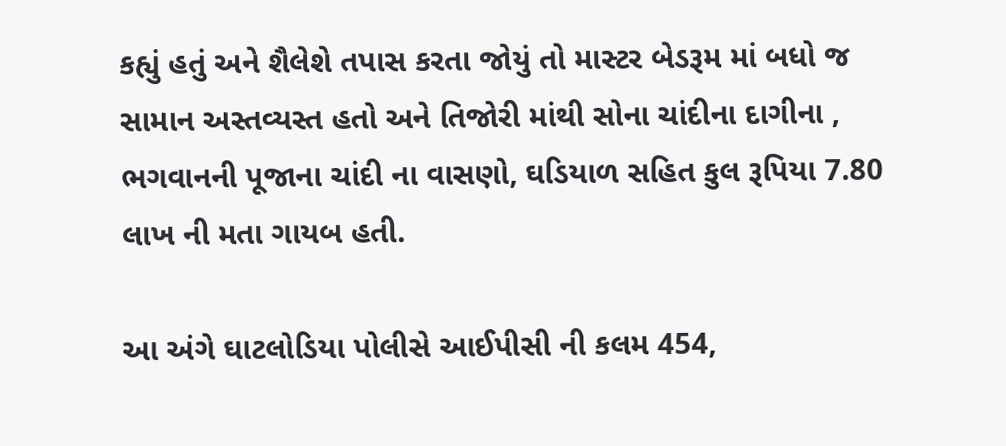કહ્યું હતું અને શૈલેશે તપાસ કરતા જોયું તો માસ્ટર બેડરૂમ માં બધો જ સામાન અસ્તવ્યસ્ત હતો અને તિજોરી માંથી સોના ચાંદીના દાગીના , ભગવાનની પૂજાના ચાંદી ના વાસણો, ઘડિયાળ સહિત કુલ રૂપિયા 7.80 લાખ ની મતા ગાયબ હતી.

આ અંગે ઘાટલોડિયા પોલીસે આઈપીસી ની કલમ 454,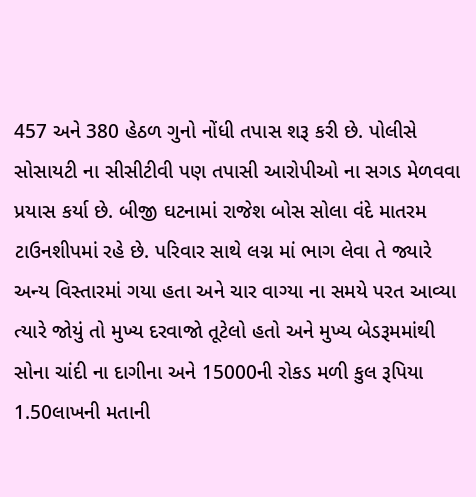457 અને 380 હેઠળ ગુનો નોંધી તપાસ શરૂ કરી છે. પોલીસે સોસાયટી ના સીસીટીવી પણ તપાસી આરોપીઓ ના સગડ મેળવવા પ્રયાસ કર્યા છે. બીજી ઘટનામાં રાજેશ બોસ સોલા વંદે માતરમ ટાઉનશીપમાં રહે છે. પરિવાર સાથે લગ્ન માં ભાગ લેવા તે જ્યારે અન્ય વિસ્તારમાં ગયા હતા અને ચાર વાગ્યા ના સમયે પરત આવ્યા ત્યારે જોયું તો મુખ્ય દરવાજો તૂટેલો હતો અને મુખ્ય બેડરૂમમાંથી સોના ચાંદી ના દાગીના અને 15000ની રોકડ મળી કુલ રૂપિયા 1.50લાખની મતાની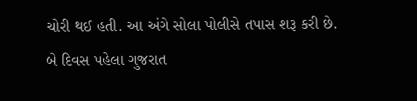ચોરી થઈ હતી. આ અંગે સોલા પોલીસે તપાસ શરૂ કરી છે. બે દિવસ પહેલા ગુજરાત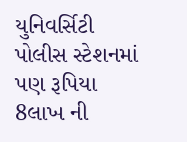યુનિવર્સિટી પોલીસ સ્ટેશનમાં પણ રૂપિયા 8લાખ ની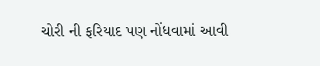ચોરી ની ફરિયાદ પણ નોંધવામાં આવી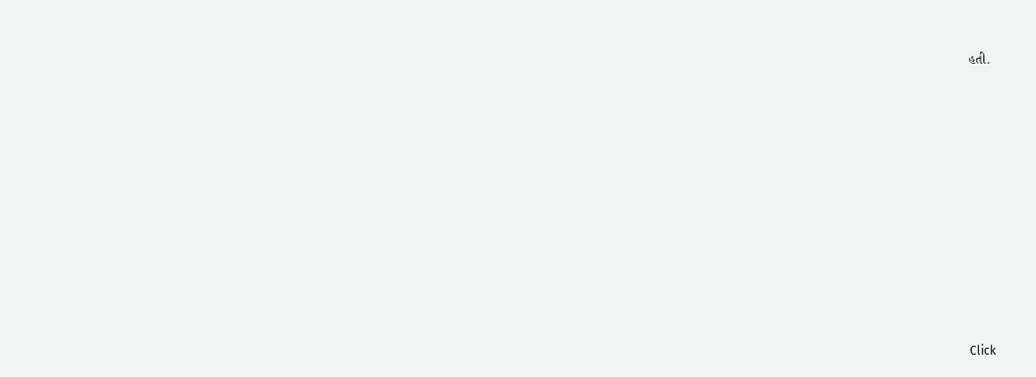હતી.












Click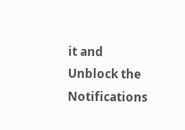it and Unblock the Notifications